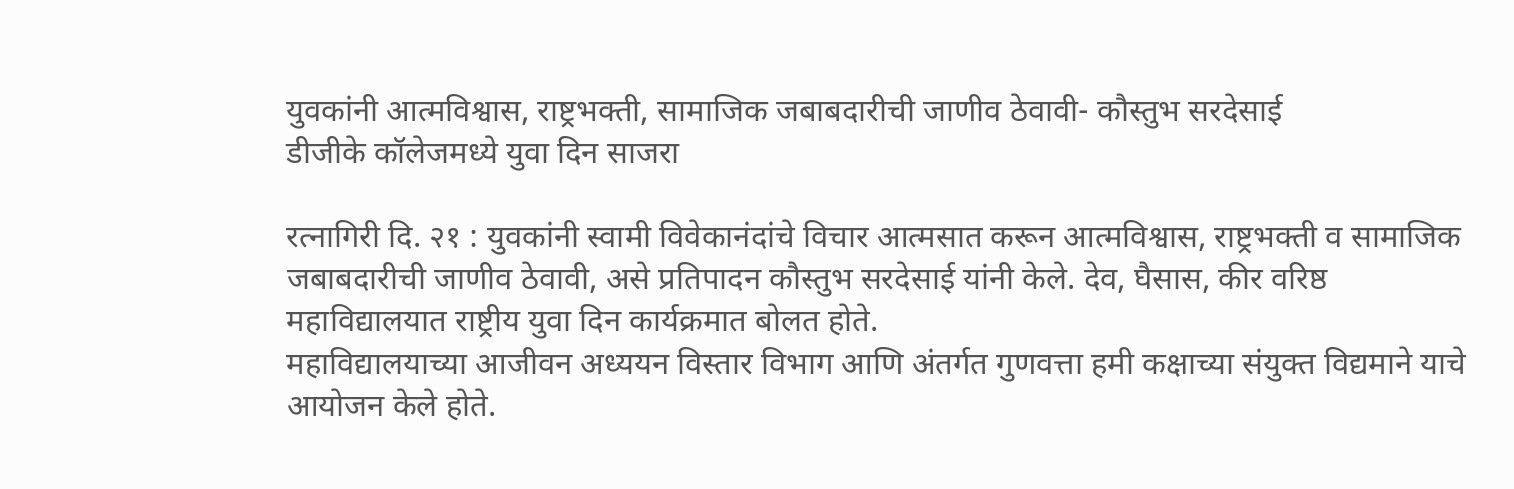युवकांनी आत्मविश्वास, राष्ट्रभक्ती, सामाजिक जबाबदारीची जाणीव ठेवावी- कौस्तुभ सरदेसाई
डीजीके कॉलेजमध्ये युवा दिन साजरा

रत्नागिरी दि. २१ : युवकांनी स्वामी विवेकानंदांचे विचार आत्मसात करून आत्मविश्वास, राष्ट्रभक्ती व सामाजिक जबाबदारीची जाणीव ठेवावी, असे प्रतिपादन कौस्तुभ सरदेसाई यांनी केले. देव, घैसास, कीर वरिष्ठ महाविद्यालयात राष्ट्रीय युवा दिन कार्यक्रमात बोलत होते.
महाविद्यालयाच्या आजीवन अध्ययन विस्तार विभाग आणि अंतर्गत गुणवत्ता हमी कक्षाच्या संयुक्त विद्यमाने याचे आयोजन केले होते.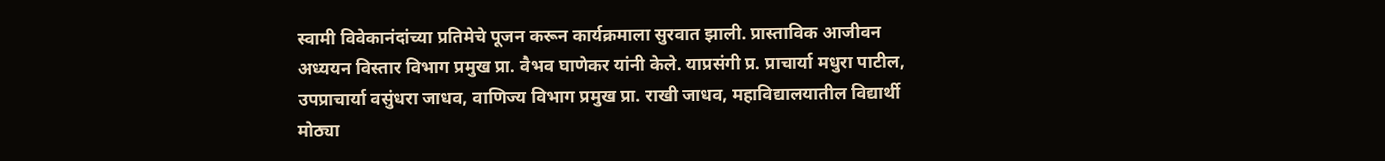स्वामी विवेकानंदांच्या प्रतिमेचे पूजन करून कार्यक्रमाला सुरवात झाली. प्रास्ताविक आजीवन अध्ययन विस्तार विभाग प्रमुख प्रा. वैभव घाणेकर यांनी केले. याप्रसंगी प्र. प्राचार्या मधुरा पाटील, उपप्राचार्या वसुंधरा जाधव, वाणिज्य विभाग प्रमुख प्रा. राखी जाधव, महाविद्यालयातील विद्यार्थी मोठ्या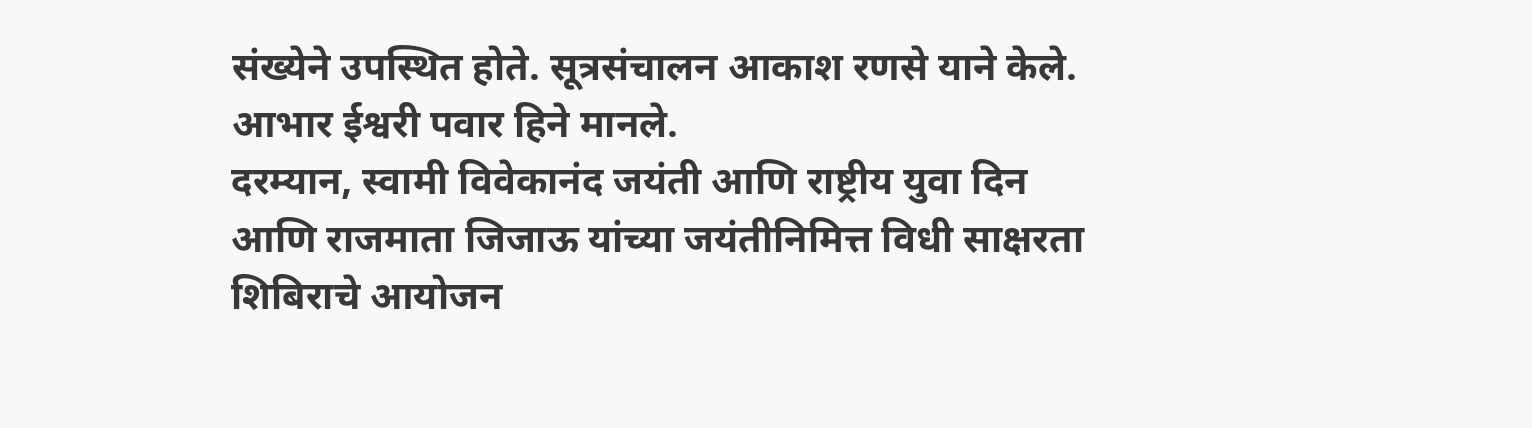संख्येने उपस्थित होते. सूत्रसंचालन आकाश रणसे याने केले. आभार ईश्वरी पवार हिने मानले.
दरम्यान, स्वामी विवेकानंद जयंती आणि राष्ट्रीय युवा दिन आणि राजमाता जिजाऊ यांच्या जयंतीनिमित्त विधी साक्षरता शिबिराचे आयोजन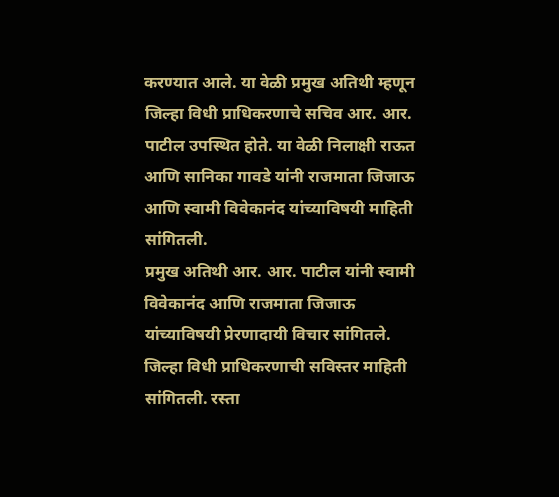करण्यात आले. या वेळी प्रमुख अतिथी म्हणून जिल्हा विधी प्राधिकरणाचे सचिव आर. आर. पाटील उपस्थित होते. या वेळी निलाक्षी राऊत आणि सानिका गावडे यांनी राजमाता जिजाऊ आणि स्वामी विवेकानंद यांच्याविषयी माहिती सांगितली.
प्रमुख अतिथी आर. आर. पाटील यांनी स्वामी विवेकानंद आणि राजमाता जिजाऊ यांच्याविषयी प्रेरणादायी विचार सांगितले. जिल्हा विधी प्राधिकरणाची सविस्तर माहिती सांगितली. रस्ता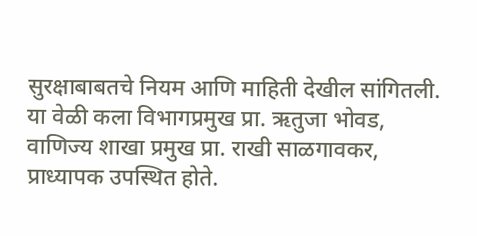सुरक्षाबाबतचे नियम आणि माहिती देखील सांगितली. या वेळी कला विभागप्रमुख प्रा. ऋतुजा भोवड, वाणिज्य शाखा प्रमुख प्रा. राखी साळगावकर, प्राध्यापक उपस्थित होते.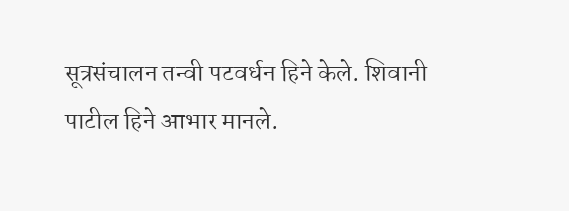सूत्रसंचालन तन्वी पटवर्धन हिने केले. शिवानी पाटील हिने आभार मानले.